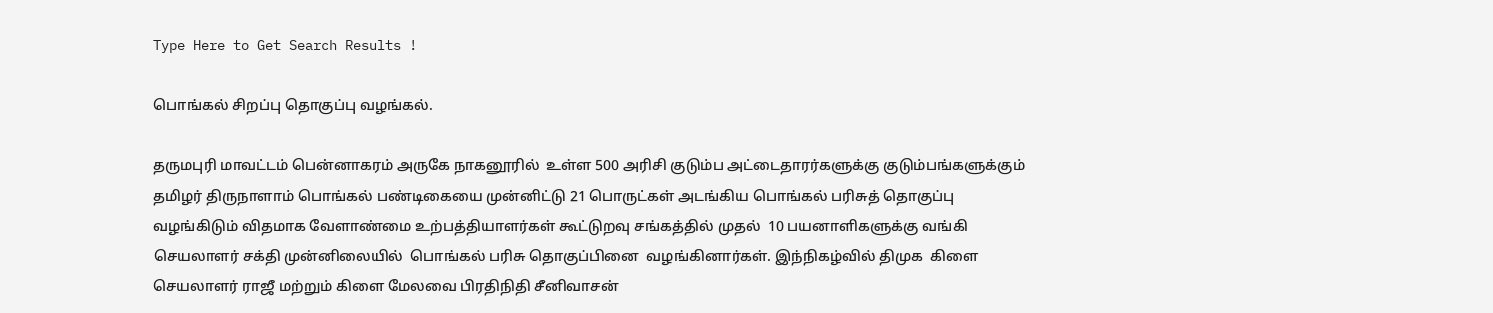Type Here to Get Search Results !

பொங்கல் சிறப்பு தொகுப்பு வழங்கல்.

தருமபுரி மாவட்டம் பென்னாகரம் அருகே நாகனூரில்  உள்ள 500 அரிசி குடும்ப அட்டைதாரர்களுக்கு குடும்பங்களுக்கும்  தமிழர் திருநாளாம் பொங்கல் பண்டிகையை முன்னிட்டு 21 பொருட்கள் அடங்கிய பொங்கல் பரிசுத் தொகுப்பு வழங்கிடும் விதமாக வேளாண்மை உற்பத்தியாளர்கள் கூட்டுறவு சங்கத்தில் முதல்  10 பயனாளிகளுக்கு வங்கி செயலாளர் சக்தி முன்னிலையில்  பொங்கல் பரிசு தொகுப்பினை  வழங்கினார்கள். இந்நிகழ்வில் திமுக  கிளை செயலாளர் ராஜீ மற்றும் கிளை மேலவை பிரதிநிதி சீனிவாசன்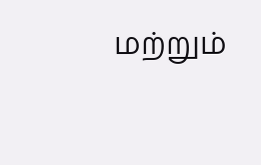மற்றும்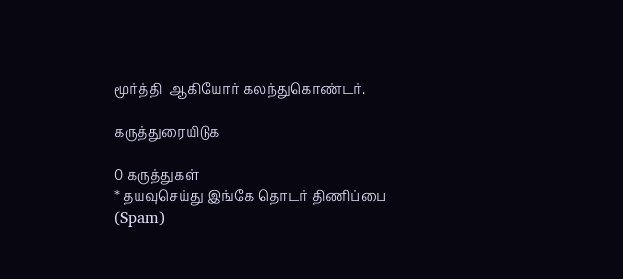மூர்த்தி  ஆகியோர் கலந்துகொண்டர்.

கருத்துரையிடுக

0 கருத்துகள்
* தயவுசெய்து இங்கே தொடர் திணிப்பை (Spam)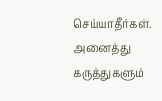செய்யாதீர்கள். அனைத்து கருத்துகளும்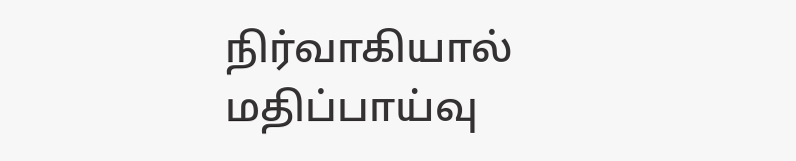நிர்வாகியால் மதிப்பாய்வு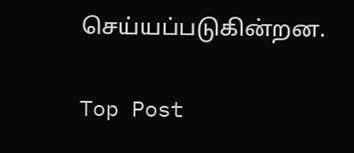செய்யப்படுகின்றன.

Top Post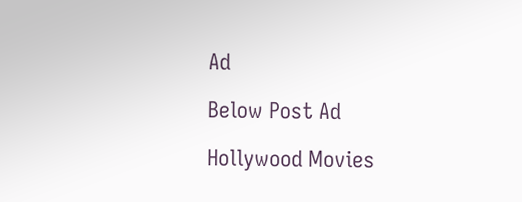Ad

Below Post Ad

Hollywood Movies